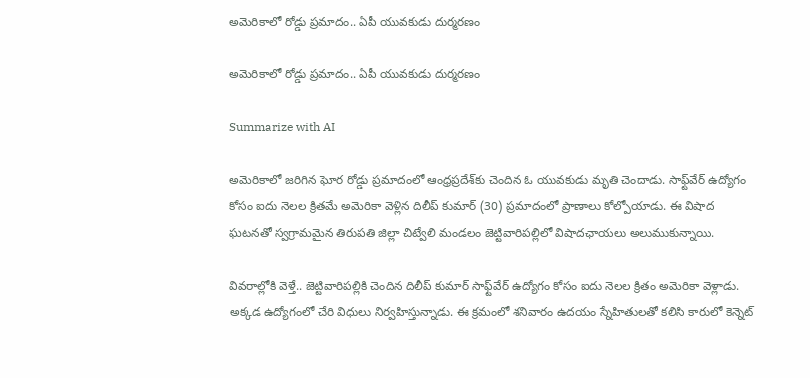అమెరికాలో రోడ్డు ప్రమాదం.. ఏపీ యువకుడు దుర్మరణం

అమెరికాలో రోడ్డు ప్రమాదం.. ఏపీ యువకుడు దుర్మరణం

Summarize with AI

అమెరికాలో జరిగిన ఘోర రోడ్డు ప్రమాదంలో ఆంధ్రప్రదేశ్‌కు చెందిన ఓ యువకుడు మృతి చెందాడు. సాఫ్ట్‌వేర్ ఉద్యోగం కోసం ఐదు నెలల క్రితమే అమెరికా వెళ్లిన దిలీప్ కుమార్ (30) ప్రమాదంలో ప్రాణాలు కోల్పోయాడు. ఈ విషాద ఘటనతో స్వగ్రామమైన తిరుపతి జిల్లా చిట్వేలి మండలం జెట్టివారిపల్లిలో విషాదఛాయలు అలుముకున్నాయి.

వివరాల్లోకి వెళ్తే.. జెట్టివారిపల్లికి చెందిన దిలీప్ కుమార్ సాఫ్ట్‌వేర్ ఉద్యోగం కోసం ఐదు నెలల క్రితం అమెరికా వెళ్లాడు. అక్కడ ఉద్యోగంలో చేరి విధులు నిర్వహిస్తున్నాడు. ఈ క్రమంలో శనివారం ఉదయం స్నేహితులతో కలిసి కారులో కెన్నెట్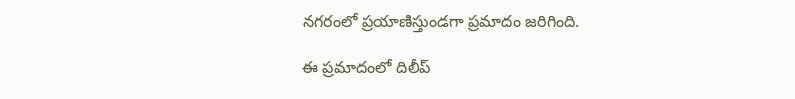నగరంలో ప్రయాణిస్తుండగా ప్రమాదం జరిగింది.

ఈ ప్రమాదంలో దిలీప్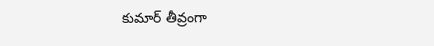కుమార్ తీవ్రంగా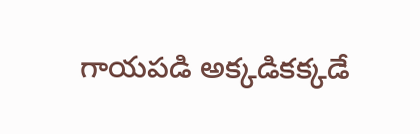గాయపడి అక్కడికక్కడే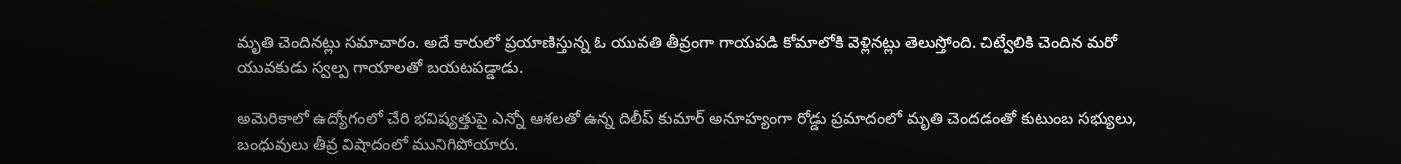మృతి చెందినట్లు సమాచారం. అదే కారులో ప్రయాణిస్తున్న ఓ యువతి తీవ్రంగా గాయపడి కోమాలోకి వెళ్లినట్లు తెలుస్తోంది. చిట్వేలికి చెందిన మరో యువకుడు స్వల్ప గాయాలతో బయటపడ్డాడు.

అమెరికాలో ఉద్యోగంలో చేరి భవిష్యత్తుపై ఎన్నో ఆశలతో ఉన్న దిలీప్ కుమార్ అనూహ్యంగా రోడ్డు ప్రమాదంలో మృతి చెందడంతో కుటుంబ సభ్యులు, బంధువులు తీవ్ర విషాదంలో మునిగిపోయారు.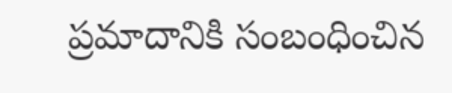ప్రమాదానికి సంబంధించిన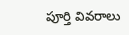పూర్తి వివరాలు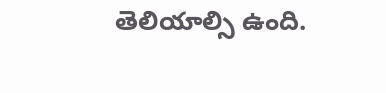తెలియాల్సి ఉంది.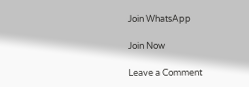Join WhatsApp

Join Now

Leave a Comment